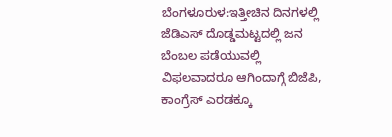ಬೆಂಗಳೂರುಳ:ಇತ್ತೀಚಿನ ದಿನಗಳಲ್ಲಿ ಜೆಡಿಎಸ್ ದೊಡ್ಡಮಟ್ಟದಲ್ಲಿ ಜನ ಬೆಂಬಲ ಪಡೆಯುವಲ್ಲಿ ವಿಫಲವಾದರೂ ಆಗಿಂದಾಗ್ಗೆ ಬಿಜೆಪಿ, ಕಾಂಗ್ರೆಸ್ ಎರಡಕ್ಕೂ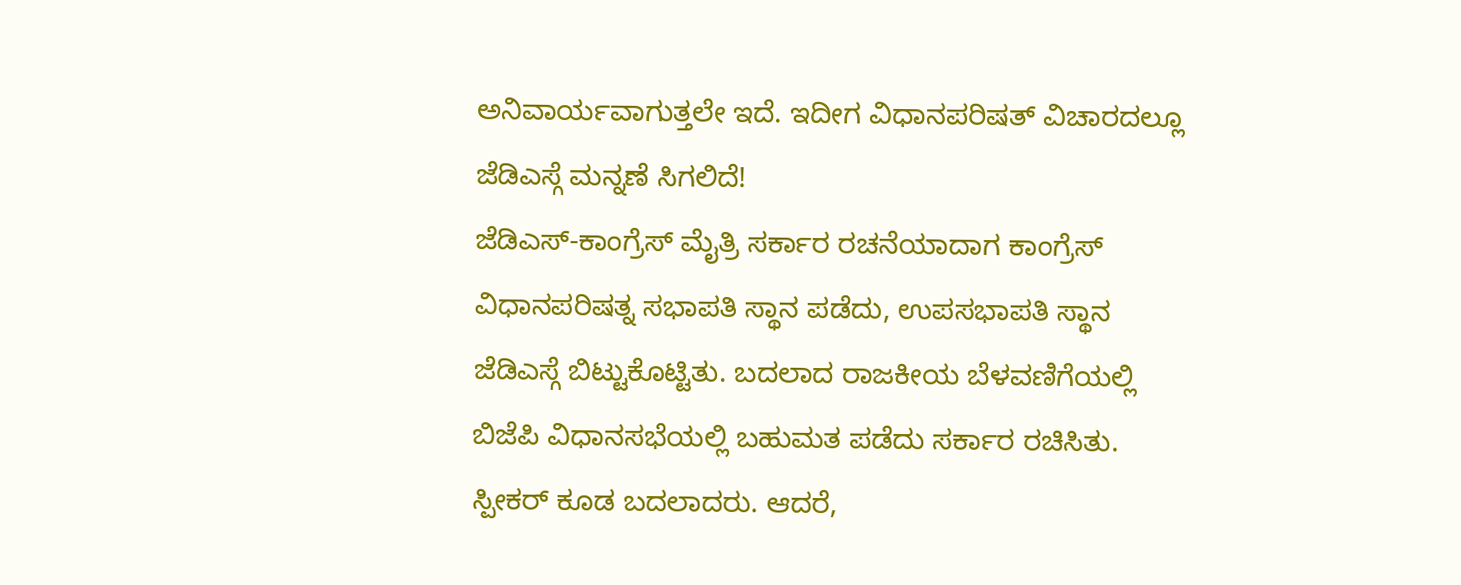ಅನಿವಾರ್ಯವಾಗುತ್ತಲೇ ಇದೆ. ಇದೀಗ ವಿಧಾನಪರಿಷತ್ ವಿಚಾರದಲ್ಲೂ ಜೆಡಿಎಸ್ಗೆ ಮನ್ನಣೆ ಸಿಗಲಿದೆ!
ಜೆಡಿಎಸ್-ಕಾಂಗ್ರೆಸ್ ಮೈತ್ರಿ ಸರ್ಕಾರ ರಚನೆಯಾದಾಗ ಕಾಂಗ್ರೆಸ್ ವಿಧಾನಪರಿಷತ್ನ ಸಭಾಪತಿ ಸ್ಥಾನ ಪಡೆದು, ಉಪಸಭಾಪತಿ ಸ್ಥಾನ ಜೆಡಿಎಸ್ಗೆ ಬಿಟ್ಟುಕೊಟ್ಟಿತು. ಬದಲಾದ ರಾಜಕೀಯ ಬೆಳವಣಿಗೆಯಲ್ಲಿ ಬಿಜೆಪಿ ವಿಧಾನಸಭೆಯಲ್ಲಿ ಬಹುಮತ ಪಡೆದು ಸರ್ಕಾರ ರಚಿಸಿತು. ಸ್ಪೀಕರ್ ಕೂಡ ಬದಲಾದರು. ಆದರೆ,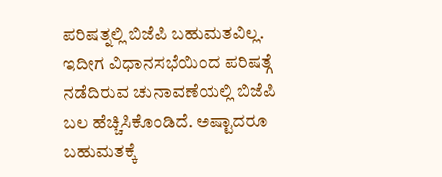ಪರಿಷತ್ನಲ್ಲಿ ಬಿಜೆಪಿ ಬಹುಮತವಿಲ್ಲ. ಇದೀಗ ವಿಧಾನಸಭೆಯಿಂದ ಪರಿಷತ್ಗೆ ನಡೆದಿರುವ ಚುನಾವಣೆಯಲ್ಲಿ ಬಿಜೆಪಿ ಬಲ ಹೆಚ್ಚಿಸಿಕೊಂಡಿದೆ. ಅಷ್ಟಾದರೂ ಬಹುಮತಕ್ಕೆ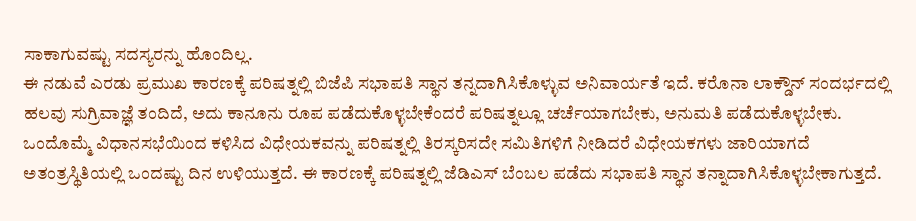ಸಾಕಾಗುವಷ್ಟು ಸದಸ್ಯರನ್ನು ಹೊಂದಿಲ್ಲ.
ಈ ನಡುವೆ ಎರಡು ಪ್ರಮುಖ ಕಾರಣಕ್ಕೆ ಪರಿಷತ್ನಲ್ಲಿ ಬಿಜೆಪಿ ಸಭಾಪತಿ ಸ್ಥಾನ ತನ್ನದಾಗಿಸಿಕೊಳ್ಳುವ ಅನಿವಾರ್ಯತೆ ಇದೆ. ಕರೊನಾ ಲಾಕ್ಡೌನ್ ಸಂದರ್ಭದಲ್ಲಿ ಹಲವು ಸುಗ್ರಿವಾಜ್ಞೆ ತಂದಿದೆ, ಅದು ಕಾನೂನು ರೂಪ ಪಡೆದುಕೊಳ್ಳಬೇಕೆಂದರೆ ಪರಿಷತ್ನಲ್ಲೂ ಚರ್ಚೆಯಾಗಬೇಕು, ಅನುಮತಿ ಪಡೆದುಕೊಳ್ಳಬೇಕು. ಒಂದೊಮ್ಮೆ ವಿಧಾನಸಭೆಯಿಂದ ಕಳಿಸಿದ ವಿಧೇಯಕವನ್ನು ಪರಿಷತ್ನಲ್ಲಿ ತಿರಸ್ಕರಿಸದೇ ಸಮಿತಿಗಳಿಗೆ ನೀಡಿದರೆ ವಿಧೇಯಕಗಳು ಜಾರಿಯಾಗದೆ ಅತಂತ್ರಸ್ಥಿತಿಯಲ್ಲಿ ಒಂದಷ್ಟು ದಿನ ಉಳಿಯುತ್ತದೆ. ಈ ಕಾರಣಕ್ಕೆ ಪರಿಷತ್ನಲ್ಲಿ ಜೆಡಿಎಸ್ ಬೆಂಬಲ ಪಡೆದು ಸಭಾಪತಿ ಸ್ಥಾನ ತನ್ನಾದಾಗಿಸಿಕೊಳ್ಳಬೇಕಾಗುತ್ತದೆ.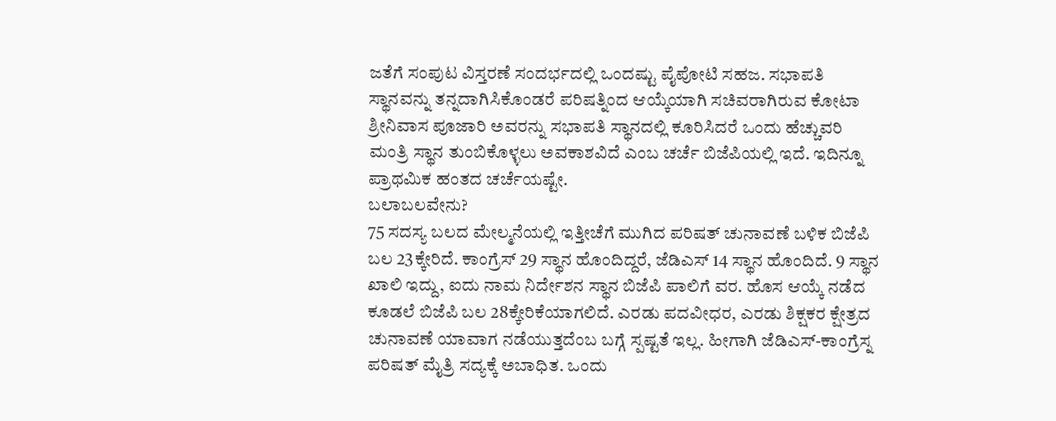ಜತೆಗೆ ಸಂಪುಟ ವಿಸ್ತರಣೆ ಸಂದರ್ಭದಲ್ಲಿ ಒಂದಷ್ಟು ಪೈಪೋಟಿ ಸಹಜ. ಸಭಾಪತಿ ಸ್ಥಾನವನ್ನು ತನ್ನದಾಗಿಸಿಕೊಂಡರೆ ಪರಿಷತ್ನಿಂದ ಆಯ್ಕೆಯಾಗಿ ಸಚಿವರಾಗಿರುವ ಕೋಟಾ ಶ್ರೀನಿವಾಸ ಪೂಜಾರಿ ಅವರನ್ನು ಸಭಾಪತಿ ಸ್ಥಾನದಲ್ಲಿ ಕೂರಿಸಿದರೆ ಒಂದು ಹೆಚ್ಚುವರಿ ಮಂತ್ರಿ ಸ್ಥಾನ ತುಂಬಿಕೊಳ್ಳಲು ಅವಕಾಶವಿದೆ ಎಂಬ ಚರ್ಚೆ ಬಿಜೆಪಿಯಲ್ಲಿ ಇದೆ. ಇದಿನ್ನೂ ಪ್ರಾಥಮಿಕ ಹಂತದ ಚರ್ಚೆಯಷ್ಟೇ.
ಬಲಾಬಲವೇನು?
75 ಸದಸ್ಯ ಬಲದ ಮೇಲ್ಮನೆಯಲ್ಲಿ ಇತ್ತೀಚೆಗೆ ಮುಗಿದ ಪರಿಷತ್ ಚುನಾವಣೆ ಬಳಿಕ ಬಿಜೆಪಿ ಬಲ 23ಕ್ಕೇರಿದೆ. ಕಾಂಗ್ರೆಸ್ 29 ಸ್ಥಾನ ಹೊಂದಿದ್ದರೆ, ಜೆಡಿಎಸ್ 14 ಸ್ಥಾನ ಹೊಂದಿದೆ. 9 ಸ್ಥಾನ ಖಾಲಿ ಇದ್ದು, ಐದು ನಾಮ ನಿರ್ದೇಶನ ಸ್ಥಾನ ಬಿಜೆಪಿ ಪಾಲಿಗೆ ವರ. ಹೊಸ ಆಯ್ಕೆ ನಡೆದ ಕೂಡಲೆ ಬಿಜೆಪಿ ಬಲ 28ಕ್ಕೇರಿಕೆಯಾಗಲಿದೆ. ಎರಡು ಪದವೀಧರ, ಎರಡು ಶಿಕ್ಷಕರ ಕ್ಷೇತ್ರದ ಚುನಾವಣೆ ಯಾವಾಗ ನಡೆಯುತ್ತದೆಂಬ ಬಗ್ಗೆ ಸ್ಪಷ್ಟತೆ ಇಲ್ಲ. ಹೀಗಾಗಿ ಜೆಡಿಎಸ್-ಕಾಂಗ್ರೆಸ್ನ ಪರಿಷತ್ ಮೈತ್ರಿ ಸದ್ಯಕ್ಕೆ ಅಬಾಧಿತ. ಒಂದು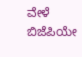ವೇಳೆ ಬಿಜೆಪಿಯೇ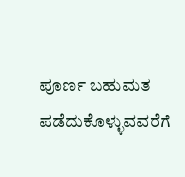ಪೂರ್ಣ ಬಹುಮತ ಪಡೆದುಕೊಳ್ಳುವವರೆಗೆ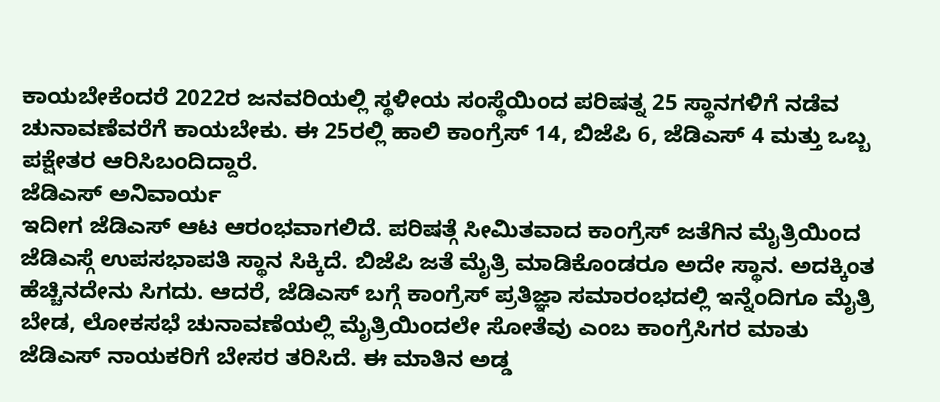ಕಾಯಬೇಕೆಂದರೆ 2022ರ ಜನವರಿಯಲ್ಲಿ ಸ್ಥಳೀಯ ಸಂಸ್ಥೆಯಿಂದ ಪರಿಷತ್ನ 25 ಸ್ಥಾನಗಳಿಗೆ ನಡೆವ ಚುನಾವಣೆವರೆಗೆ ಕಾಯಬೇಕು. ಈ 25ರಲ್ಲಿ ಹಾಲಿ ಕಾಂಗ್ರೆಸ್ 14, ಬಿಜೆಪಿ 6, ಜೆಡಿಎಸ್ 4 ಮತ್ತು ಒಬ್ಬ ಪಕ್ಷೇತರ ಆರಿಸಿಬಂದಿದ್ದಾರೆ.
ಜೆಡಿಎಸ್ ಅನಿವಾರ್ಯ
ಇದೀಗ ಜೆಡಿಎಸ್ ಆಟ ಆರಂಭವಾಗಲಿದೆ. ಪರಿಷತ್ಗೆ ಸೀಮಿತವಾದ ಕಾಂಗ್ರೆಸ್ ಜತೆಗಿನ ಮೈತ್ರಿಯಿಂದ ಜೆಡಿಎಸ್ಗೆ ಉಪಸಭಾಪತಿ ಸ್ಥಾನ ಸಿಕ್ಕಿದೆ. ಬಿಜೆಪಿ ಜತೆ ಮೈತ್ರಿ ಮಾಡಿಕೊಂಡರೂ ಅದೇ ಸ್ಥಾನ. ಅದಕ್ಕಿಂತ ಹೆಚ್ಚಿನದೇನು ಸಿಗದು. ಆದರೆ, ಜೆಡಿಎಸ್ ಬಗ್ಗೆ ಕಾಂಗ್ರೆಸ್ ಪ್ರತಿಜ್ಞಾ ಸಮಾರಂಭದಲ್ಲಿ ಇನ್ನೆಂದಿಗೂ ಮೈತ್ರಿ ಬೇಡ, ಲೋಕಸಭೆ ಚುನಾವಣೆಯಲ್ಲಿ ಮೈತ್ರಿಯಿಂದಲೇ ಸೋತೆವು ಎಂಬ ಕಾಂಗ್ರೆಸಿಗರ ಮಾತು ಜೆಡಿಎಸ್ ನಾಯಕರಿಗೆ ಬೇಸರ ತರಿಸಿದೆ. ಈ ಮಾತಿನ ಅಡ್ಡ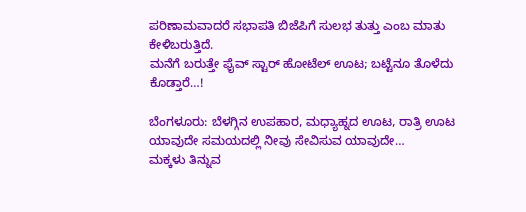ಪರಿಣಾಮವಾದರೆ ಸಭಾಪತಿ ಬಿಜೆಪಿಗೆ ಸುಲಭ ತುತ್ತು ಎಂಬ ಮಾತು ಕೇಳಿಬರುತ್ತಿದೆ.
ಮನೆಗೆ ಬರುತ್ತೇ ಫೈವ್ ಸ್ಟಾರ್ ಹೋಟೆಲ್ ಊಟ; ಬಟ್ಟೆನೂ ತೊಳೆದು ಕೊಡ್ತಾರೆ…!

ಬೆಂಗಳೂರು: ಬೆಳಗ್ಗಿನ ಉಪಹಾರ, ಮಧ್ಯಾಹ್ನದ ಊಟ, ರಾತ್ರಿ ಊಟ ಯಾವುದೇ ಸಮಯದಲ್ಲಿ ನೀವು ಸೇವಿಸುವ ಯಾವುದೇ…
ಮಕ್ಕಳು ತಿನ್ನುವ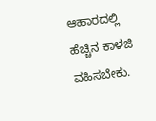ಆಹಾರದಲ್ಲಿ ಹೆಚ್ಚಿನ ಕಾಳಜಿ ವಹಿಸಬೇಕು.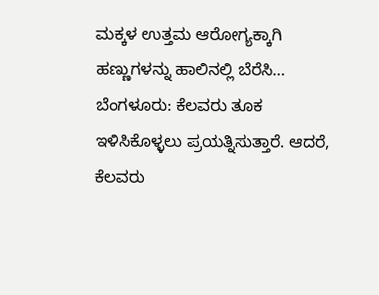ಮಕ್ಕಳ ಉತ್ತಮ ಆರೋಗ್ಯಕ್ಕಾಗಿ ಹಣ್ಣುಗಳನ್ನು ಹಾಲಿನಲ್ಲಿ ಬೆರೆಸಿ…
ಬೆಂಗಳೂರು: ಕೆಲವರು ತೂಕ ಇಳಿಸಿಕೊಳ್ಳಲು ಪ್ರಯತ್ನಿಸುತ್ತಾರೆ. ಆದರೆ, ಕೆಲವರು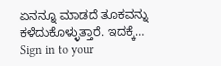ಏನನ್ನೂ ಮಾಡದೆ ತೂಕವನ್ನು ಕಳೆದುಕೊಳ್ಳುತ್ತಾರೆ. ಇದಕ್ಕೆ…
Sign in to your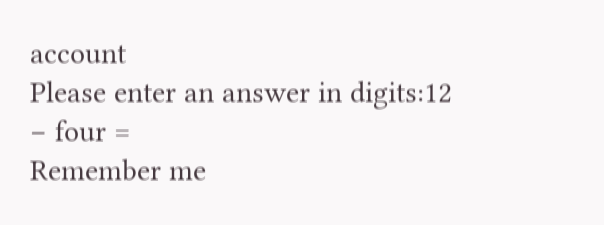account
Please enter an answer in digits:12 − four =
Remember me